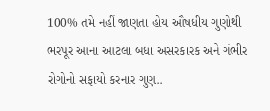100% તમે નહીં જાણતા હોય ઔષધીય ગુણોથી ભરપૂર આના આટલા બધા અસરકારક અને ગંભીર રોગોનો સફાયો કરનાર ગુણ..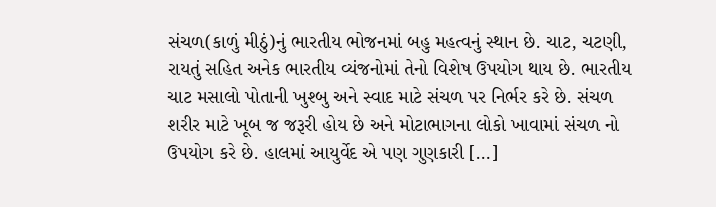સંચળ(કાળું મીઠું)નું ભારતીય ભોજનમાં બહુ મહત્વનું સ્થાન છે. ચાટ, ચટણી, રાયતું સહિત અનેક ભારતીય વ્યંજનોમાં તેનો વિશેષ ઉપયોગ થાય છે. ભારતીય ચાટ મસાલો પોતાની ખુશ્બુ અને સ્વાદ માટે સંચળ પર નિર્ભર કરે છે. સંચળ શરીર માટે ખૂબ જ જરૂરી હોય છે અને મોટાભાગના લોકો ખાવામાં સંચળ નો ઉપયોગ કરે છે. હાલમાં આયુર્વેદ એ પણ ગુણકારી […]